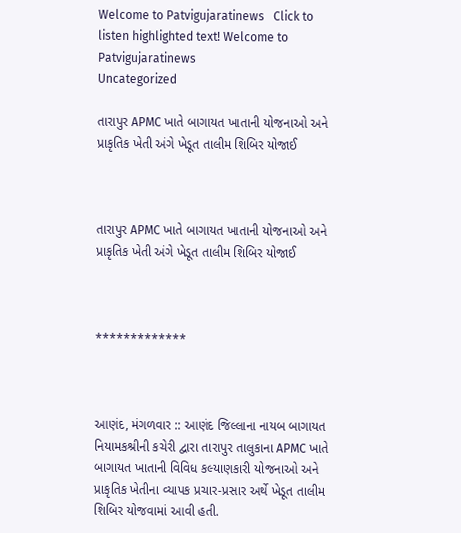Welcome to Patvigujaratinews   Click to listen highlighted text! Welcome to Patvigujaratinews
Uncategorized

તારાપુર APMC ખાતે બાગાયત ખાતાની યોજનાઓ અને પ્રાકૃતિક ખેતી અંગે ખેડૂત તાલીમ શિબિર યોજાઈ



તારાપુર APMC ખાતે બાગાયત ખાતાની યોજનાઓ અને પ્રાકૃતિક ખેતી અંગે ખેડૂત તાલીમ શિબિર યોજાઈ



*************



આણંદ, મંગળવાર :: આણંદ જિલ્લાના નાયબ બાગાયત નિયામકશ્રીની કચેરી દ્વારા તારાપુર તાલુકાના APMC ખાતે બાગાયત ખાતાની વિવિધ કલ્યાણકારી યોજનાઓ અને પ્રાકૃતિક ખેતીના વ્યાપક પ્રચાર-પ્રસાર અર્થે ખેડૂત તાલીમ શિબિર યોજવામાં આવી હતી.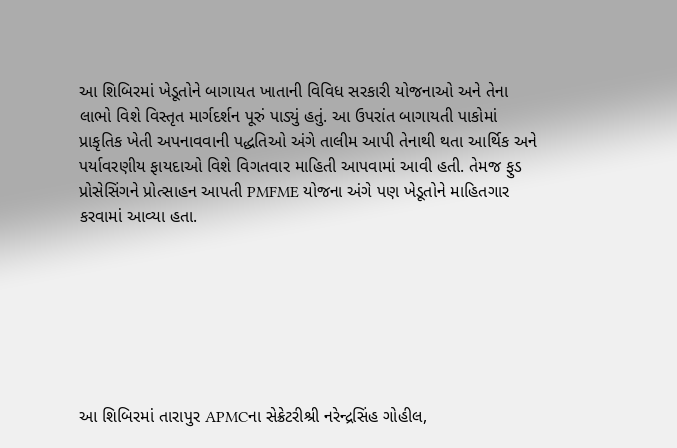આ શિબિરમાં ખેડૂતોને બાગાયત ખાતાની વિવિધ સરકારી યોજનાઓ અને તેના લાભો વિશે વિસ્તૃત માર્ગદર્શન પૂરું પાડ્યું હતું. આ ઉપરાંત બાગાયતી પાકોમાં પ્રાકૃતિક ખેતી અપનાવવાની પદ્ધતિઓ અંગે તાલીમ આપી તેનાથી થતા આર્થિક અને પર્યાવરણીય ફાયદાઓ વિશે વિગતવાર માહિતી આપવામાં આવી હતી. તેમજ ફુડ પ્રોસેસિંગને પ્રોત્સાહન આપતી PMFME યોજના અંગે પણ ખેડૂતોને માહિતગાર કરવામાં આવ્યા હતા.







આ શિબિરમાં તારાપુર APMCના સેક્રેટરીશ્રી નરેન્દ્રસિંહ ગોહીલ,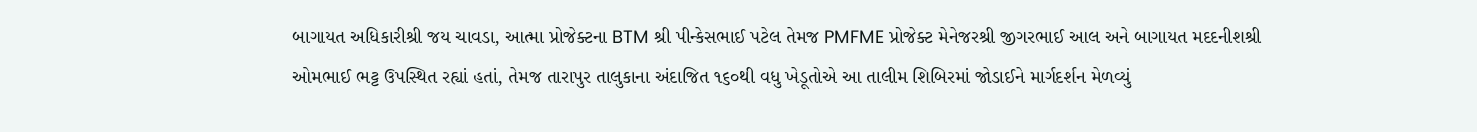બાગાયત અધિકારીશ્રી જય ચાવડા, આત્મા પ્રોજેક્ટના BTM શ્રી પીન્કેસભાઈ પટેલ તેમજ PMFME પ્રોજેક્ટ મેનેજરશ્રી જીગરભાઈ આલ અને બાગાયત મદદનીશશ્રી ઓમભાઈ ભટ્ટ ઉપસ્થિત રહ્યાં હતાં, તેમજ તારાપુર તાલુકાના અંદાજિત ૧૬૦થી વધુ ખેડૂતોએ આ તાલીમ શિબિરમાં જોડાઈને માર્ગદર્શન મેળવ્યું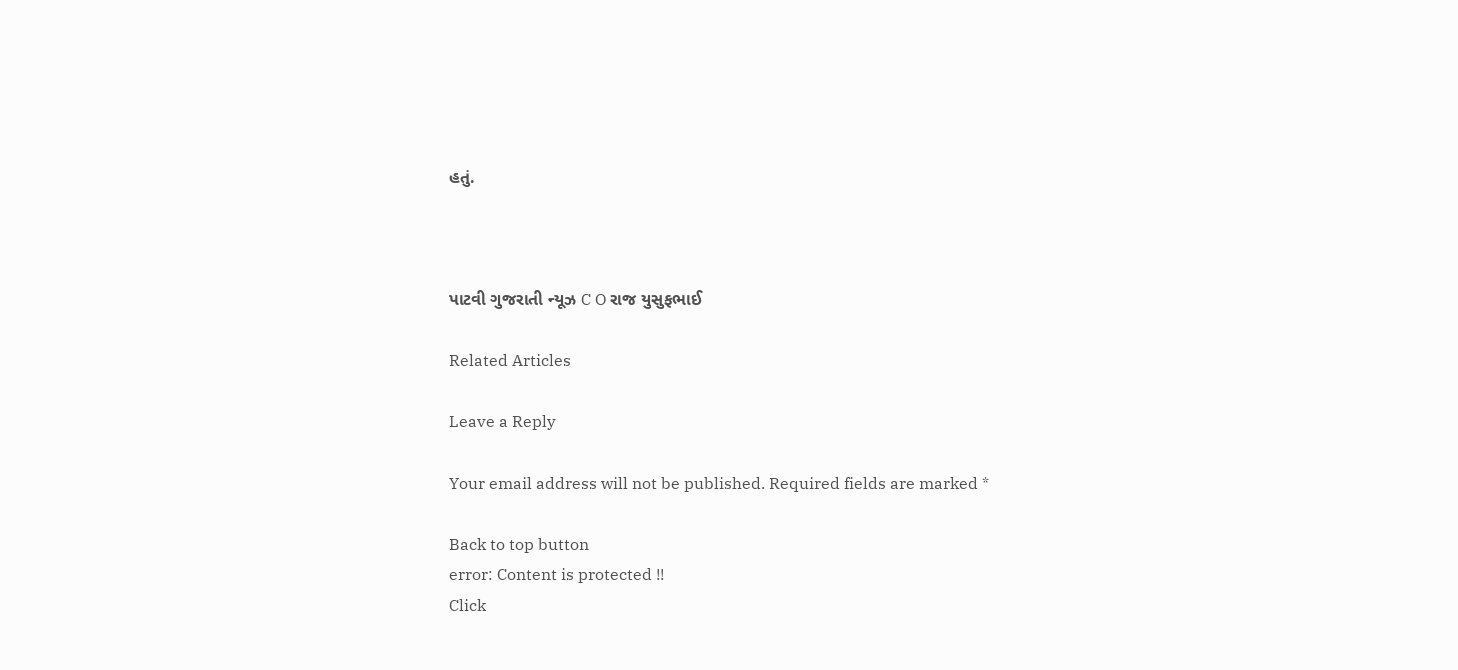હતું.



પાટવી ગુજરાતી ન્યૂઝ C O રાજ યુસુફભાઈ

Related Articles

Leave a Reply

Your email address will not be published. Required fields are marked *

Back to top button
error: Content is protected !!
Click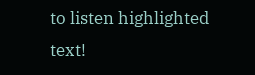to listen highlighted text!